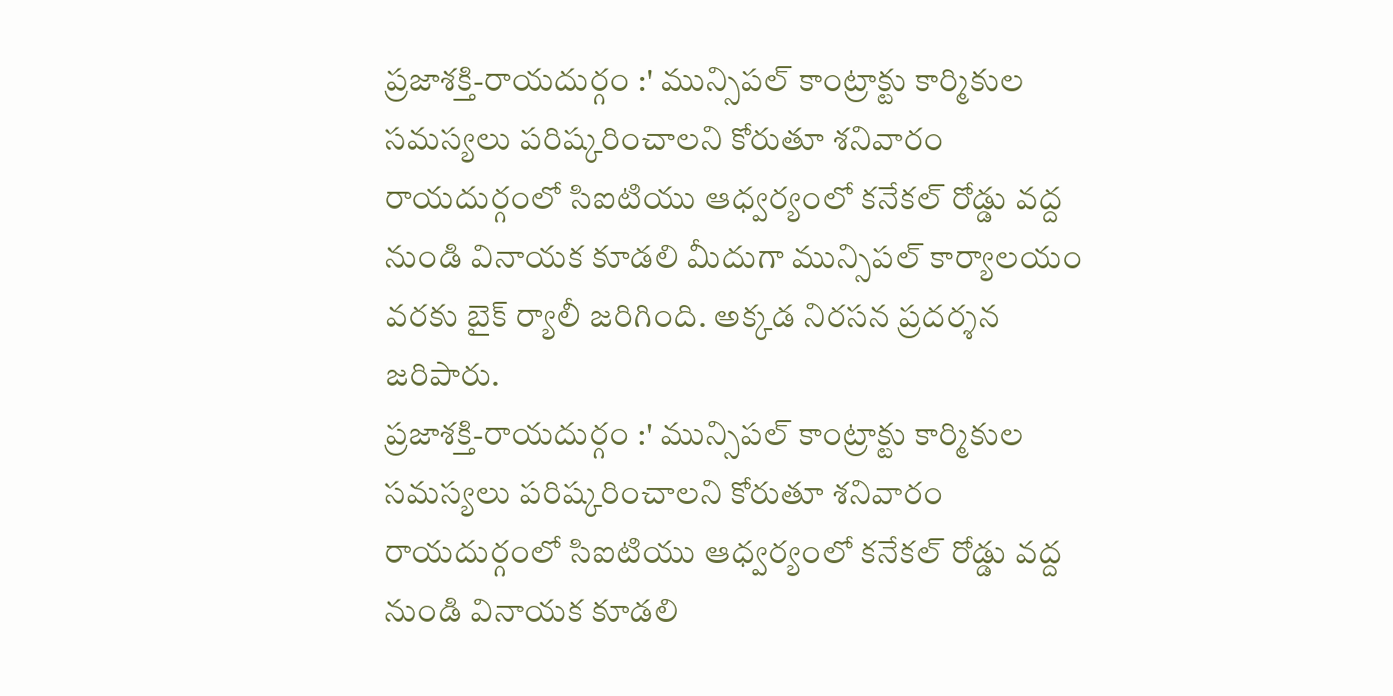ప్రజాశక్తి-రాయదుర్గం :' మున్సిపల్ కాంట్రాక్టు కార్మికుల సమస్యలు పరిష్కరించాలని కోరుతూ శనివారం రాయదుర్గంలో సిఐటియు ఆధ్వర్యంలో కనేకల్ రోడ్డు వద్ద నుండి వినాయక కూడలి మీదుగా మున్సిపల్ కార్యాలయం వరకు బైక్ ర్యాలీ జరిగింది. అక్కడ నిరసన ప్రదర్శన జరిపారు.
ప్రజాశక్తి-రాయదుర్గం :' మున్సిపల్ కాంట్రాక్టు కార్మికుల సమస్యలు పరిష్కరించాలని కోరుతూ శనివారం రాయదుర్గంలో సిఐటియు ఆధ్వర్యంలో కనేకల్ రోడ్డు వద్ద నుండి వినాయక కూడలి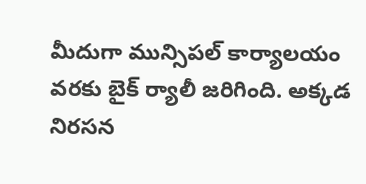మీదుగా మున్సిపల్ కార్యాలయం వరకు బైక్ ర్యాలీ జరిగింది. అక్కడ నిరసన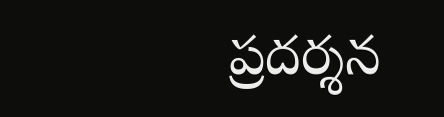ప్రదర్శన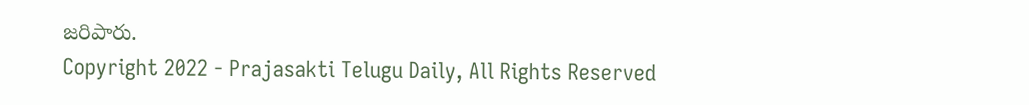జరిపారు.
Copyright 2022 - Prajasakti Telugu Daily, All Rights Reserved